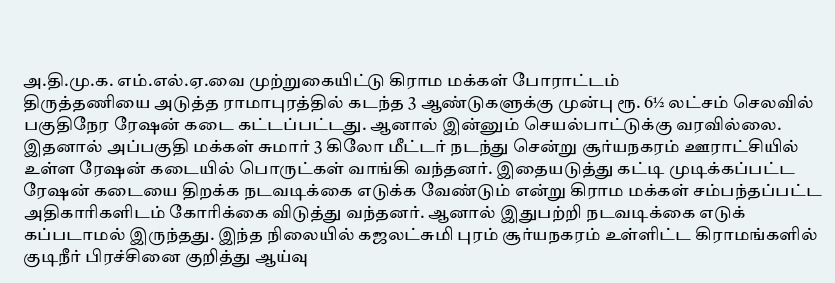அ.தி.மு.க. எம்.எல்.ஏ.வை முற்றுகையிட்டு கிராம மக்கள் போராட்டம்
திருத்தணியை அடுத்த ராமாபுரத்தில் கடந்த 3 ஆண்டுகளுக்கு முன்பு ரூ. 6½ லட்சம் செலவில் பகுதிநேர ரேஷன் கடை கட்டப்பட்டது. ஆனால் இன்னும் செயல்பாட்டுக்கு வரவில்லை. இதனால் அப்பகுதி மக்கள் சுமார் 3 கிலோ மீட்டர் நடந்து சென்று சூர்யநகரம் ஊராட்சியில் உள்ள ரேஷன் கடையில் பொருட்கள் வாங்கி வந்தனர். இதையடுத்து கட்டி முடிக்கப்பட்ட ரேஷன் கடையை திறக்க நடவடிக்கை எடுக்க வேண்டும் என்று கிராம மக்கள் சம்பந்தப்பட்ட அதிகாரிகளிடம் கோரிக்கை விடுத்து வந்தனர். ஆனால் இதுபற்றி நடவடிக்கை எடுக் கப்படாமல் இருந்தது. இந்த நிலையில் கஜலட்சுமி புரம் சூர்யநகரம் உள்ளிட்ட கிராமங்களில் குடிநீர் பிரச்சினை குறித்து ஆய்வு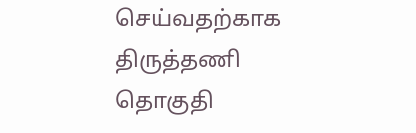செய்வதற்காக திருத்தணி தொகுதி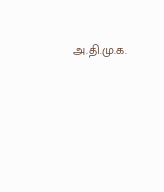அ.தி.மு.க.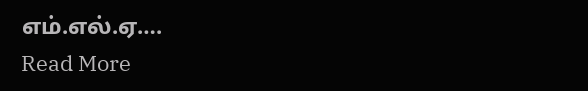எம்.எல்.ஏ….
Read More